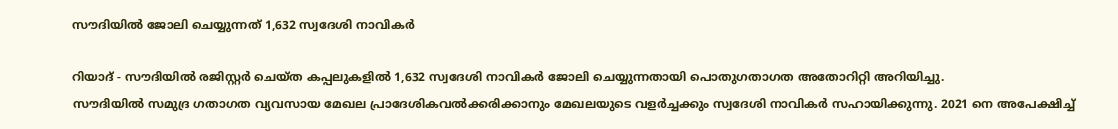സൗദിയിൽ ജോലി ചെയ്യുന്നത് 1,632 സ്വദേശി നാവികർ

റിയാദ് - സൗദിയിൽ രജിസ്റ്റർ ചെയ്ത കപ്പലുകളിൽ 1,632 സ്വദേശി നാവികർ ജോലി ചെയ്യുന്നതായി പൊതുഗതാഗത അതോറിറ്റി അറിയിച്ചു.
സൗദിയിൽ സമുദ്ര ഗതാഗത വ്യവസായ മേഖല പ്രാദേശികവൽക്കരിക്കാനും മേഖലയുടെ വളർച്ചക്കും സ്വദേശി നാവികർ സഹായിക്കുന്നു. 2021 നെ അപേക്ഷിച്ച്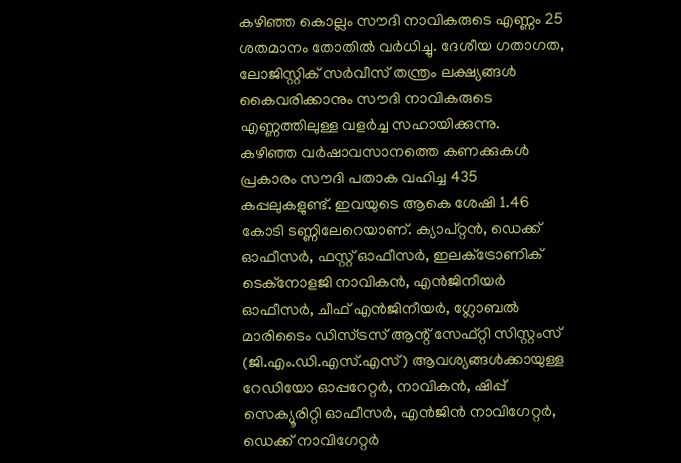കഴിഞ്ഞ കൊല്ലം സൗദി നാവികരുടെ എണ്ണം 25 ശതമാനം തോതിൽ വർധിച്ചു. ദേശീയ ഗതാഗത, ലോജിസ്റ്റിക് സർവീസ് തന്ത്രം ലക്ഷ്യങ്ങൾ കൈവരിക്കാനും സൗദി നാവികരുടെ എണ്ണത്തിലുള്ള വളർച്ച സഹായിക്കുന്നു.
കഴിഞ്ഞ വർഷാവസാനത്തെ കണക്കുകൾ പ്രകാരം സൗദി പതാക വഹിച്ച 435 കപ്പലുകളുണ്ട്. ഇവയുടെ ആകെ ശേഷി 1.46 കോടി ടണ്ണിലേറെയാണ്. ക്യാപ്റ്റൻ, ഡെക്ക് ഓഫീസർ, ഫസ്റ്റ് ഓഫീസർ, ഇലക്‌ട്രോണിക് ടെക്‌നോളജി നാവികൻ, എൻജിനീയർ ഓഫീസർ, ചീഫ് എൻജിനീയർ, ഗ്ലോബൽ മാരിടൈം ഡിസ്ട്രസ് ആന്റ് സേഫ്റ്റി സിസ്റ്റംസ് (ജി.എം.ഡി.എസ്.എസ്) ആവശ്യങ്ങൾക്കായുള്ള റേഡിയോ ഓപ്പറേറ്റർ, നാവികൻ, ഷിപ്പ് സെക്യൂരിറ്റി ഓഫീസർ, എൻജിൻ നാവിഗേറ്റർ, ഡെക്ക് നാവിഗേറ്റർ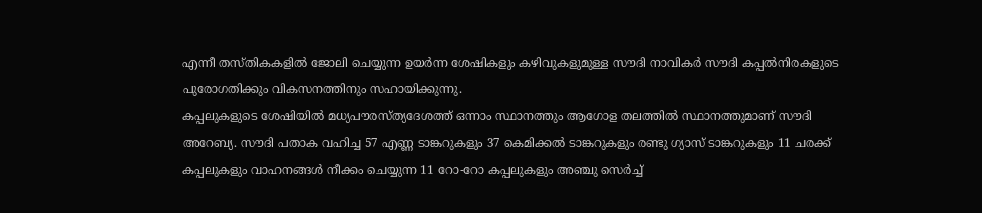എന്നീ തസ്തികകളിൽ ജോലി ചെയ്യുന്ന ഉയർന്ന ശേഷികളും കഴിവുകളുമുള്ള സൗദി നാവികർ സൗദി കപ്പൽനിരകളുടെ പുരോഗതിക്കും വികസനത്തിനും സഹായിക്കുന്നു.
കപ്പലുകളുടെ ശേഷിയിൽ മധ്യപൗരസ്ത്യദേശത്ത് ഒന്നാം സ്ഥാനത്തും ആഗോള തലത്തിൽ സ്ഥാനത്തുമാണ് സൗദി അറേബ്യ. സൗദി പതാക വഹിച്ച 57 എണ്ണ ടാങ്കറുകളും 37 കെമിക്കൽ ടാങ്കറുകളും രണ്ടു ഗ്യാസ് ടാങ്കറുകളും 11 ചരക്ക് കപ്പലുകളും വാഹനങ്ങൾ നീക്കം ചെയ്യുന്ന 11 റോ-റോ കപ്പലുകളും അഞ്ചു സെർച്ച്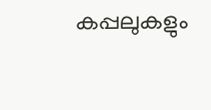കപ്പലുകളും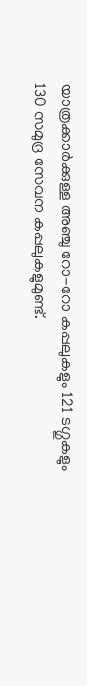യാത്രക്കാർക്കുള്ള അഞ്ചു റോ-റോ കപ്പലുകളും 121 ടഗ്ഗുകളും 130 സമുദ്ര സേവന കപ്പലുകളുമുണ്ട്.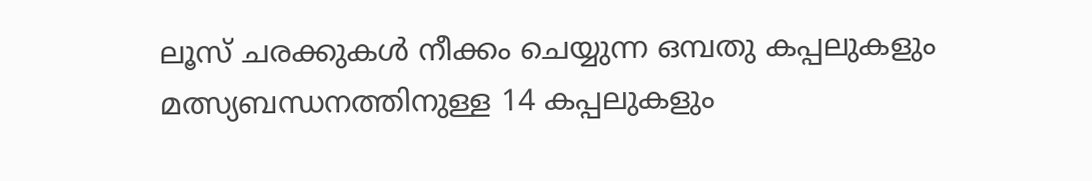ലൂസ് ചരക്കുകൾ നീക്കം ചെയ്യുന്ന ഒമ്പതു കപ്പലുകളും മത്സ്യബന്ധനത്തിനുള്ള 14 കപ്പലുകളും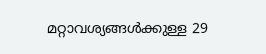മറ്റാവശ്യങ്ങൾക്കുള്ള 29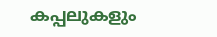കപ്പലുകളും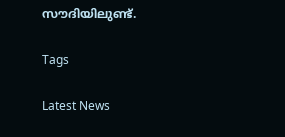സൗദിയിലുണ്ട്.

Tags

Latest News